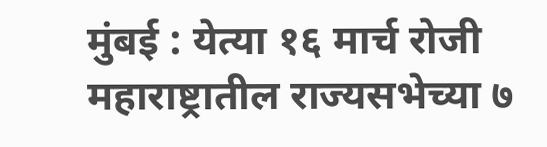मुंबई : येत्या १६ मार्च रोजी महाराष्ट्रातील राज्यसभेच्या ७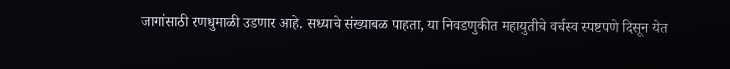जागांसाठी रणधुमाळी उडणार आहे. सध्याचे संख्याबळ पाहता, या निवडणुकीत महायुतीचे वर्चस्व स्पष्टपणे दिसून येत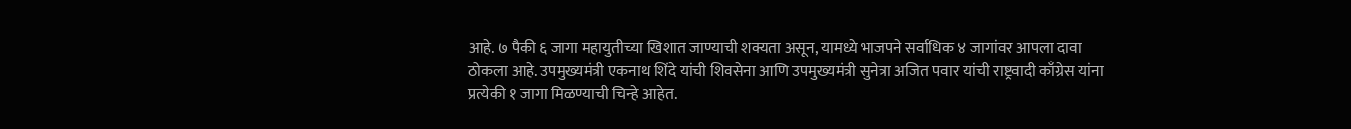आहे. ७ पैकी ६ जागा महायुतीच्या खिशात जाण्याची शक्यता असून, यामध्ये भाजपने सर्वाधिक ४ जागांवर आपला दावा ठोकला आहे. उपमुख्यमंत्री एकनाथ शिंदे यांची शिवसेना आणि उपमुख्यमंत्री सुनेत्रा अजित पवार यांची राष्ट्रवादी काँग्रेस यांना प्रत्येकी १ जागा मिळण्याची चिन्हे आहेत.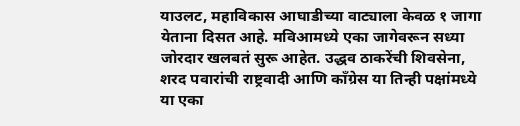याउलट, महाविकास आघाडीच्या वाट्याला केवळ १ जागा येताना दिसत आहे. मविआमध्ये एका जागेवरून सध्या जोरदार खलबतं सुरू आहेत. उद्धव ठाकरेंची शिवसेना, शरद पवारांची राष्ट्रवादी आणि काँग्रेस या तिन्ही पक्षांमध्ये या एका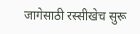जागेसाठी रस्सीखेच सुरू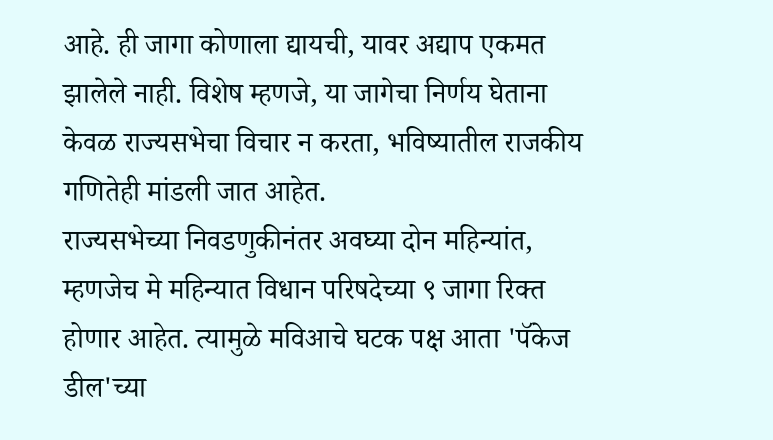आहे. ही जागा कोणाला द्यायची, यावर अद्याप एकमत झालेले नाही. विशेष म्हणजे, या जागेचा निर्णय घेताना केवळ राज्यसभेचा विचार न करता, भविष्यातील राजकीय गणितेही मांडली जात आहेत.
राज्यसभेच्या निवडणुकीनंतर अवघ्या दोन महिन्यांत, म्हणजेच मे महिन्यात विधान परिषदेच्या ९ जागा रिक्त होणार आहेत. त्यामुळे मविआचे घटक पक्ष आता 'पॅकेज डील'च्या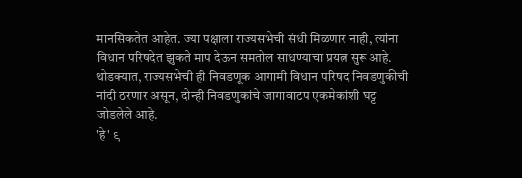मानसिकतेत आहेत. ज्या पक्षाला राज्यसभेची संधी मिळणार नाही, त्यांना विधान परिषदेत झुकते माप देऊन समतोल साधण्याचा प्रयत्न सुरू आहे. थोडक्यात, राज्यसभेची ही निवडणूक आगामी विधान परिषद निवडणुकीची नांदी ठरणार असून, दोन्ही निवडणुकांचे जागावाटप एकमेकांशी घट्ट जोडलेले आहे.
'हे' ९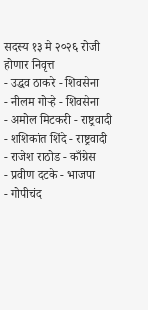सदस्य १३ मे २०२६ रोजी होणार निवृत्त
- उद्धव ठाकरे - शिवसेना
- नीलम गोऱ्हे - शिवसेना
- अमोल मिटकरी - राष्ट्रवादी
- शशिकांत शिंदे - राष्ट्रवादी
- राजेश राठोड - काँग्रेस
- प्रवीण दटके - भाजपा
- गोपीचंद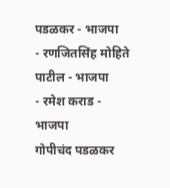पडळकर - भाजपा
- रणजितसिंह मोहिते पाटील - भाजपा
- रमेश कराड - भाजपा
गोपीचंद पडळकर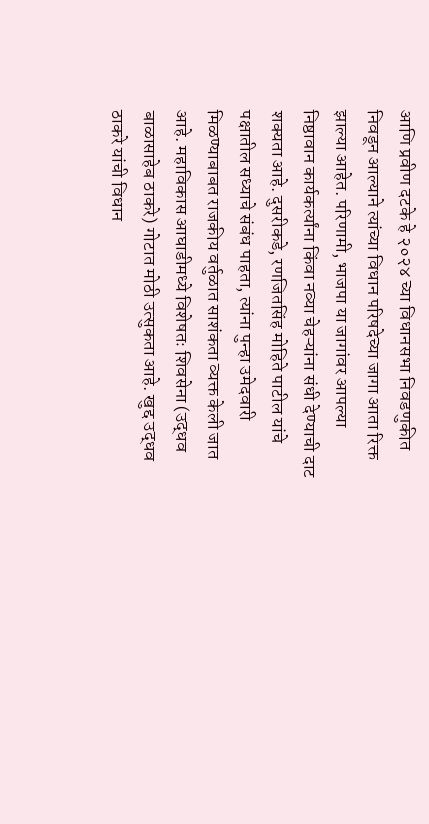आणि प्रवीण दटके हे २०२४ च्या विधानसभा निवडणुकीत निवडून आल्याने त्यांच्या विधान परिषदेच्या जागा आता रिक्त झाल्या आहेत. परिणामी, भाजपा या जागांवर आपल्या निष्ठावान कार्यकर्त्यांना किंवा नव्या चेहऱ्यांना संधी देण्याची दाट शक्यता आहे. दुसरीकडे, रणजितसिंह मोहिते पाटील यांचे पक्षातील सध्याचे संबंध पाहता, त्यांना पुन्हा उमेदवारी मिळण्याबाबत राजकीय वर्तुळात साशंकता व्यक्त केली जात आहे. महाविकास आघाडीमध्ये विशेषतः शिवसेना (उद्धव बाळासाहेब ठाकरे) गोटात मोठी उत्सुकता आहे. खुद्द उद्धव ठाकरे यांची विधान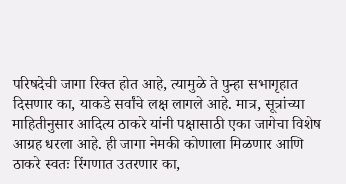परिषदेची जागा रिक्त होत आहे, त्यामुळे ते पुन्हा सभागृहात दिसणार का, याकडे सर्वांचे लक्ष लागले आहे. मात्र, सूत्रांच्या माहितीनुसार आदित्य ठाकरे यांनी पक्षासाठी एका जागेचा विशेष आग्रह धरला आहे. ही जागा नेमकी कोणाला मिळणार आणि ठाकरे स्वतः रिंगणात उतरणार का,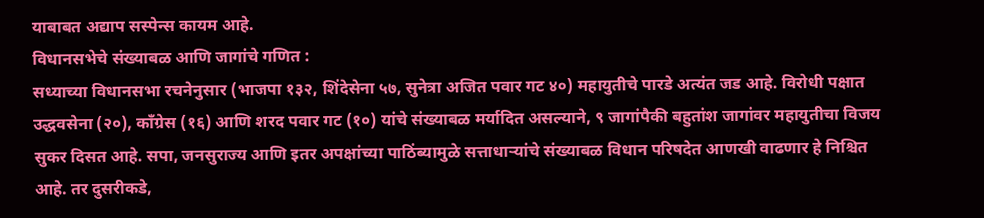याबाबत अद्याप सस्पेन्स कायम आहे.
विधानसभेचे संख्याबळ आणि जागांचे गणित :
सध्याच्या विधानसभा रचनेनुसार (भाजपा १३२, शिंदेसेना ५७, सुनेत्रा अजित पवार गट ४०) महायुतीचे पारडे अत्यंत जड आहे. विरोधी पक्षात उद्धवसेना (२०), काँग्रेस (१६) आणि शरद पवार गट (१०) यांचे संख्याबळ मर्यादित असल्याने, ९ जागांपैकी बहुतांश जागांवर महायुतीचा विजय सुकर दिसत आहे. सपा, जनसुराज्य आणि इतर अपक्षांच्या पाठिंब्यामुळे सत्ताधाऱ्यांचे संख्याबळ विधान परिषदेत आणखी वाढणार हे निश्चित आहे. तर दुसरीकडे,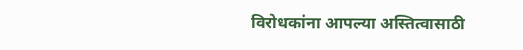विरोधकांना आपल्या अस्तित्वासाठी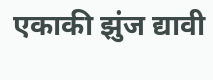एकाकी झुंज द्यावी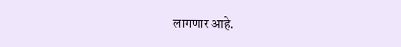लागणार आहे.